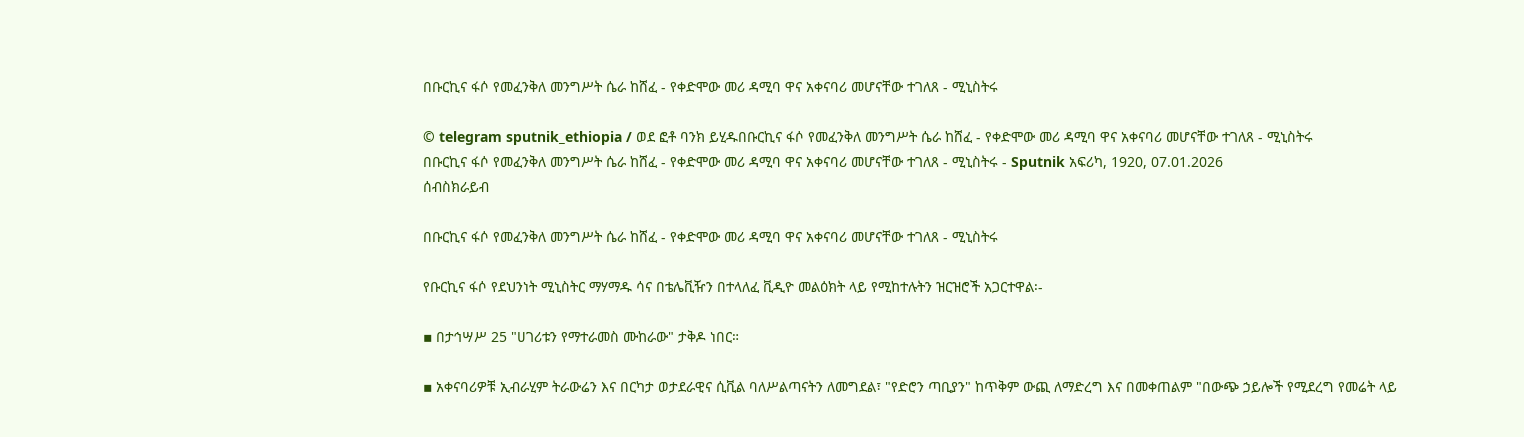በቡርኪና ፋሶ የመፈንቅለ መንግሥት ሴራ ከሸፈ - የቀድሞው መሪ ዳሚባ ዋና አቀናባሪ መሆናቸው ተገለጸ - ሚኒስትሩ

© telegram sputnik_ethiopia / ወደ ፎቶ ባንክ ይሂዱበቡርኪና ፋሶ የመፈንቅለ መንግሥት ሴራ ከሸፈ - የቀድሞው መሪ ዳሚባ ዋና አቀናባሪ መሆናቸው ተገለጸ - ሚኒስትሩ
በቡርኪና ፋሶ የመፈንቅለ መንግሥት ሴራ ከሸፈ - የቀድሞው መሪ ዳሚባ ዋና አቀናባሪ መሆናቸው ተገለጸ - ሚኒስትሩ - Sputnik አፍሪካ, 1920, 07.01.2026
ሰብስክራይብ

በቡርኪና ፋሶ የመፈንቅለ መንግሥት ሴራ ከሸፈ - የቀድሞው መሪ ዳሚባ ዋና አቀናባሪ መሆናቸው ተገለጸ - ሚኒስትሩ

የቡርኪና ፋሶ የደህንነት ሚኒስትር ማሃማዱ ሳና በቴሌቪዥን በተላለፈ ቪዲዮ መልዕክት ላይ የሚከተሉትን ዝርዝሮች አጋርተዋል፡-

▪ በታኅሣሥ 25 "ሀገሪቱን የማተራመስ ሙከራው" ታቅዶ ነበር።

▪ አቀናባሪዎቹ ኢብራሂም ትራውሬን እና በርካታ ወታደራዊና ሲቪል ባለሥልጣናትን ለመግደል፣ "የድሮን ጣቢያን" ከጥቅም ውጪ ለማድረግ እና በመቀጠልም "በውጭ ኃይሎች የሚደረግ የመሬት ላይ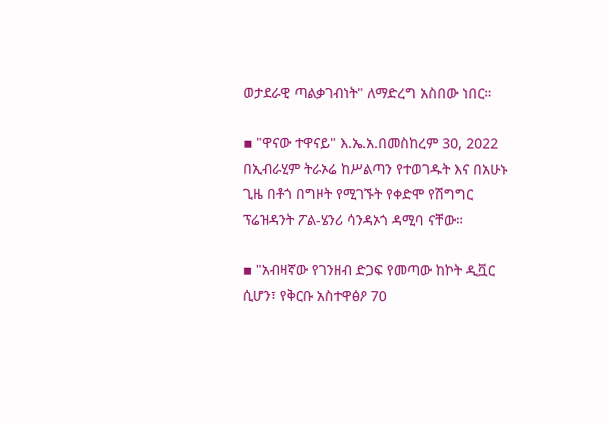ወታደራዊ ጣልቃገብነት" ለማድረግ አስበው ነበር።

▪ "ዋናው ተዋናይ" እ.ኤ.አ.በመስከረም 30, 2022 በኢብራሂም ትራኦሬ ከሥልጣን የተወገዱት እና በአሁኑ ጊዜ በቶጎ በግዞት የሚገኙት የቀድሞ የሽግግር ፕሬዝዳንት ፖል-ሄንሪ ሳንዳኦጎ ዳሚባ ናቸው።

▪ "አብዛኛው የገንዘብ ድጋፍ የመጣው ከኮት ዲቯር ሲሆን፣ የቅርቡ አስተዋፅዖ 70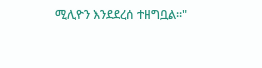ሚሊዮን እንደደረሰ ተዘግቧል።"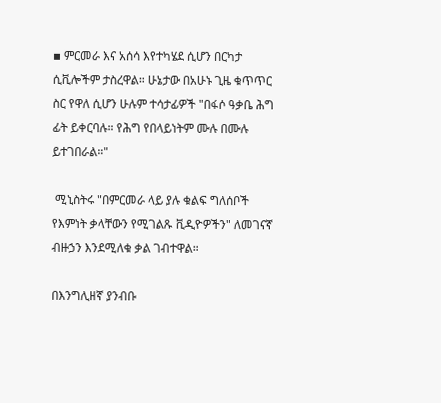▪ ምርመራ እና አሰሳ እየተካሄደ ሲሆን በርካታ ሲቪሎችም ታስረዋል። ሁኔታው በአሁኑ ጊዜ ቁጥጥር ስር የዋለ ሲሆን ሁሉም ተሳታፊዎች "በፋሶ ዓቃቤ ሕግ ፊት ይቀርባሉ። የሕግ የበላይነትም ሙሉ በሙሉ ይተገበራል።"

 ሚኒስትሩ "በምርመራ ላይ ያሉ ቁልፍ ግለሰቦች የእምነት ቃላቸውን የሚገልጹ ቪዲዮዎችን" ለመገናኛ ብዙኃን እንደሚለቁ ቃል ገብተዋል።

በእንግሊዘኛ ያንብቡ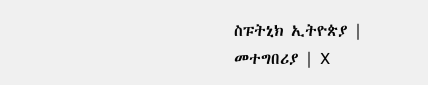ስፑትኒክ ኢትዮጵያ | መተግበሪያ | X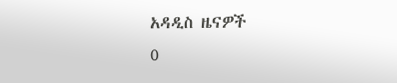አዳዲስ ዜናዎች
0